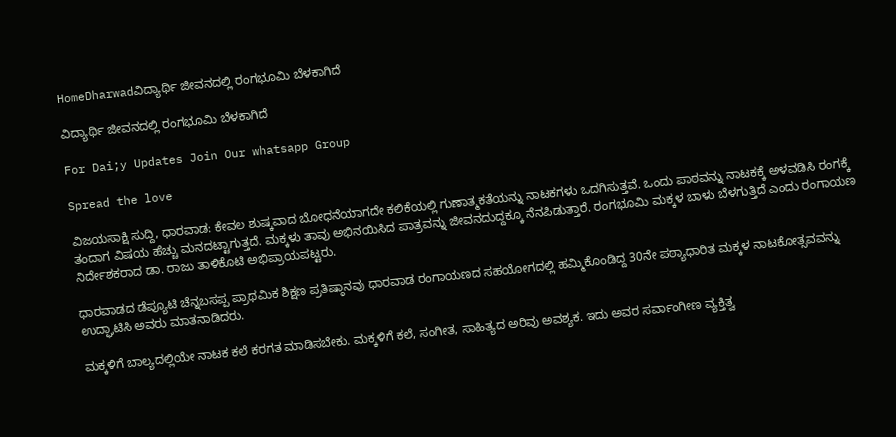HomeDharwadವಿದ್ಯಾರ್ಥಿ ಜೀವನದಲ್ಲಿ ರಂಗಭೂಮಿ ಬೆಳಕಾಗಿದೆ

ವಿದ್ಯಾರ್ಥಿ ಜೀವನದಲ್ಲಿ ರಂಗಭೂಮಿ ಬೆಳಕಾಗಿದೆ

For Dai;y Updates Join Our whatsapp Group

Spread the love

ವಿಜಯಸಾಕ್ಷಿ ಸುದ್ದಿ, ಧಾರವಾಡ: ಕೇವಲ ಶುಷ್ಕವಾದ ಬೋಧನೆಯಾಗದೇ ಕಲಿಕೆಯಲ್ಲಿ ಗುಣಾತ್ಮಕತೆಯನ್ನು ನಾಟಕಗಳು ಒದಗಿಸುತ್ತವೆ. ಒಂದು ಪಾಠವನ್ನು ನಾಟಕಕ್ಕೆ ಅಳವಡಿಸಿ ರಂಗಕ್ಕೆ ತಂದಾಗ ವಿಷಯ ಹೆಚ್ಚು ಮನದಟ್ಟಾಗುತ್ತದೆ. ಮಕ್ಕಳು ತಾವು ಅಭಿನಯಿಸಿದ ಪಾತ್ರವನ್ನು ಜೀವನದುದ್ದಕ್ಕೂ ನೆನಪಿಡುತ್ತಾರೆ. ರಂಗಭೂಮಿ ಮಕ್ಕಳ ಬಾಳು ಬೆಳಗುತ್ತಿದೆ ಎಂದು ರಂಗಾಯಣ ನಿರ್ದೇಶಕರಾದ ಡಾ. ರಾಜು ತಾಳಿಕೊಟಿ ಅಭಿಪ್ರಾಯಪಟ್ಟರು.

ಧಾರವಾಡದ ಡೆಪ್ಯೂಟಿ ಚೆನ್ನಬಸಪ್ಪ ಪ್ರಾಥಮಿಕ ಶಿಕ್ಷಣ ಪ್ರತಿಷ್ಠಾನವು ಧಾರವಾಡ ರಂಗಾಯಣದ ಸಹಯೋಗದಲ್ಲಿ ಹಮ್ಮಿಕೊಂಡಿದ್ದ 30ನೇ ಪಠ್ಯಾಧಾರಿತ ಮಕ್ಕಳ ನಾಟಕೋತ್ಸವವನ್ನು ಉದ್ಘಾಟಿಸಿ ಅವರು ಮಾತನಾಡಿದರು.

ಮಕ್ಕಳಿಗೆ ಬಾಲ್ಯದಲ್ಲಿಯೇ ನಾಟಕ ಕಲೆ ಕರಗತ ಮಾಡಿಸಬೇಕು. ಮಕ್ಕಳಿಗೆ ಕಲೆ, ಸಂಗೀತ, ಸಾಹಿತ್ಯದ ಅರಿವು ಅವಶ್ಯಕ. ಇದು ಅವರ ಸರ್ವಾಂಗೀಣ ವ್ಯಕ್ತಿತ್ವ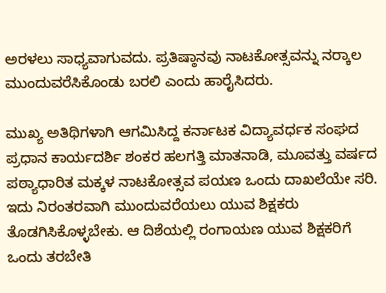ಅರಳಲು ಸಾಧ್ಯವಾಗುವದು. ಪ್ರತಿಷ್ಠಾನವು ನಾಟಕೋತ್ಸವನ್ನು ನರ‍್ಕಾಲ ಮುಂದುವರೆಸಿಕೊಂಡು ಬರಲಿ ಎಂದು ಹಾರೈಸಿದರು.

ಮುಖ್ಯ ಅತಿಥಿಗಳಾಗಿ ಆಗಮಿಸಿದ್ದ ಕರ್ನಾಟಕ ವಿದ್ಯಾವರ್ಧಕ ಸಂಘದ ಪ್ರಧಾನ ಕಾರ್ಯದರ್ಶಿ ಶಂಕರ ಹಲಗತ್ತಿ ಮಾತನಾಡಿ, ಮೂವತ್ತು ವರ್ಷದ ಪಠ್ಯಾಧಾರಿತ ಮಕ್ಕಳ ನಾಟಕೋತ್ಸವ ಪಯಣ ಒಂದು ದಾಖಲೆಯೇ ಸರಿ. ಇದು ನಿರಂತರವಾಗಿ ಮುಂದುವರೆಯಲು ಯುವ ಶಿಕ್ಷಕರು ತೊಡಗಿಸಿಕೊಳ್ಳಬೇಕು. ಆ ದಿಶೆಯಲ್ಲಿ ರಂಗಾಯಣ ಯುವ ಶಿಕ್ಷಕರಿಗೆ ಒಂದು ತರಬೇತಿ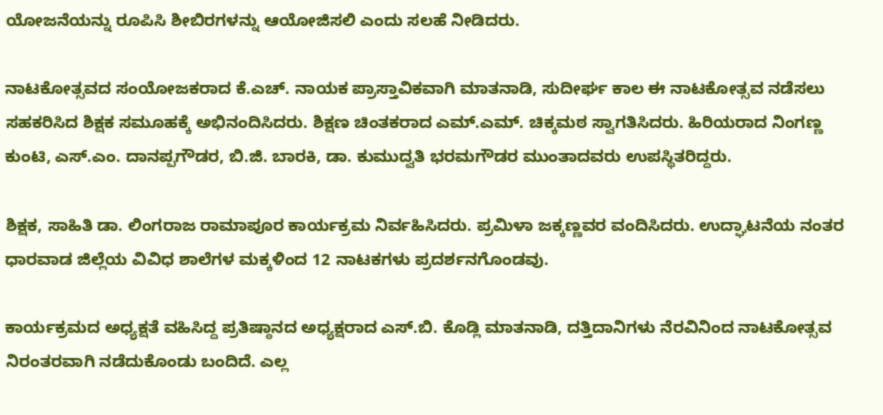ಯೋಜನೆಯನ್ನು ರೂಪಿಸಿ ಶೀಬಿರಗಳನ್ನು ಆಯೋಜಿಸಲಿ ಎಂದು ಸಲಹೆ ನೀಡಿದರು.

ನಾಟಕೋತ್ಸವದ ಸಂಯೋಜಕರಾದ ಕೆ.ಎಚ್. ನಾಯಕ ಪ್ರಾಸ್ತಾವಿಕವಾಗಿ ಮಾತನಾಡಿ, ಸುದೀರ್ಘ ಕಾಲ ಈ ನಾಟಕೋತ್ಸವ ನಡೆಸಲು ಸಹಕರಿಸಿದ ಶಿಕ್ಷಕ ಸಮೂಹಕ್ಕೆ ಅಭಿನಂದಿಸಿದರು. ಶಿಕ್ಷಣ ಚಿಂತಕರಾದ ಎಮ್.ಎಮ್. ಚಿಕ್ಕಮಠ ಸ್ವಾಗತಿಸಿದರು. ಹಿರಿಯರಾದ ನಿಂಗಣ್ಣ ಕುಂಟಿ, ಎಸ್.ಎಂ. ದಾನಪ್ಪಗೌಡರ, ಬಿ.ಜಿ. ಬಾರಕಿ, ಡಾ. ಕುಮುದ್ವತಿ ಭರಮಗೌಡರ ಮುಂತಾದವರು ಉಪಸ್ಥಿತರಿದ್ದರು.

ಶಿಕ್ಷಕ, ಸಾಹಿತಿ ಡಾ. ಲಿಂಗರಾಜ ರಾಮಾಪೂರ ಕಾರ್ಯಕ್ರಮ ನಿರ್ವಹಿಸಿದರು. ಪ್ರಮಿಳಾ ಜಕ್ಕಣ್ಣವರ ವಂದಿಸಿದರು. ಉದ್ಘಾಟನೆಯ ನಂತರ ಧಾರವಾಡ ಜಿಲ್ಲೆಯ ವಿವಿಧ ಶಾಲೆಗಳ ಮಕ್ಕಳಿಂದ 12 ನಾಟಕಗಳು ಪ್ರದರ್ಶನಗೊಂಡವು.

ಕಾರ್ಯಕ್ರಮದ ಅಧ್ಯಕ್ಷತೆ ವಹಿಸಿದ್ದ ಪ್ರತಿಷ್ಠಾನದ ಅಧ್ಯಕ್ಷರಾದ ಎಸ್.ಬಿ. ಕೊಡ್ಲಿ ಮಾತನಾಡಿ, ದತ್ತಿದಾನಿಗಳು ನೆರವಿನಿಂದ ನಾಟಕೋತ್ಸವ ನಿರಂತರವಾಗಿ ನಡೆದುಕೊಂಡು ಬಂದಿದೆ. ಎಲ್ಲ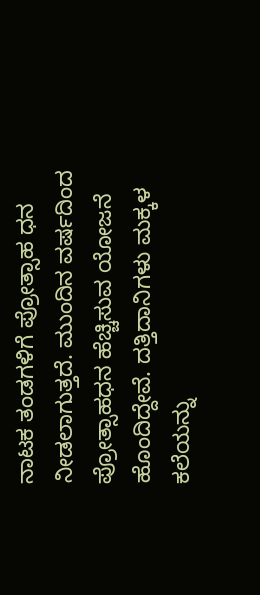ನಾಟಕ ತಂಡಗಳಿಗೆ ಪ್ರೋತ್ಸಾಹ ಧನ ನೀಡಲಾಗುತ್ತದೆ. ಮುಂದಿನ ವರ್ಷದಿಂದ ಪ್ರೋತ್ಸಾಹಧನ ಹೆಚ್ಚಿಸುವ ಯೋಜನೆ ಹೊಂದಿದ್ದೇವೆ. ದತ್ತಿದಾನಿಗಳು ಮಕ್ಕಳ ಕಲೆಯನ್ನು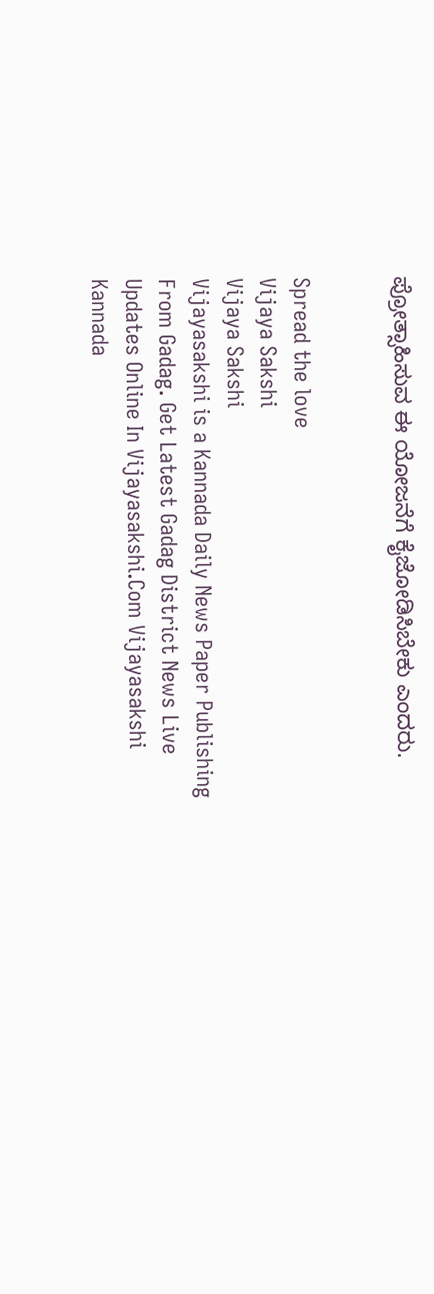ಪ್ರೋತ್ಸಾಹಿಸುವ ಈ ಯೋಜನೆಗೆ ಕೈಜೋಡಿಸಿಬೇಕು ಎಂದರು.


Spread the love
Vijaya Sakshi
Vijaya Sakshi
Vijayasakshi is a Kannada Daily News Paper Publishing From Gadag. Get Latest Gadag District News Live Updates Online In Vijayasakshi.Com Vijayasakshi Kannada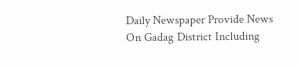Daily Newspaper Provide News On Gadag District Including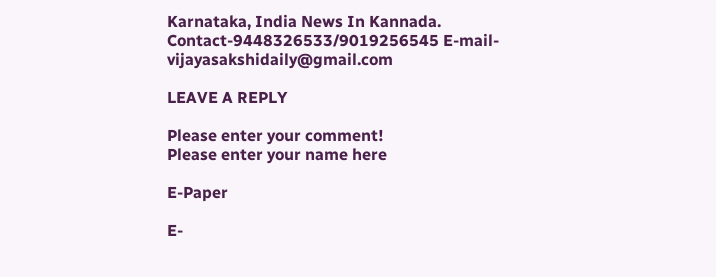Karnataka, India News In Kannada. Contact-9448326533/9019256545 E-mail-vijayasakshidaily@gmail.com

LEAVE A REPLY

Please enter your comment!
Please enter your name here

E-Paper

E-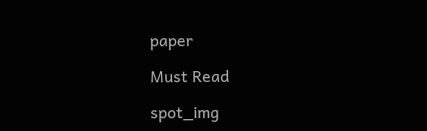paper

Must Read

spot_img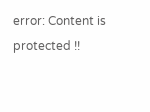error: Content is protected !!